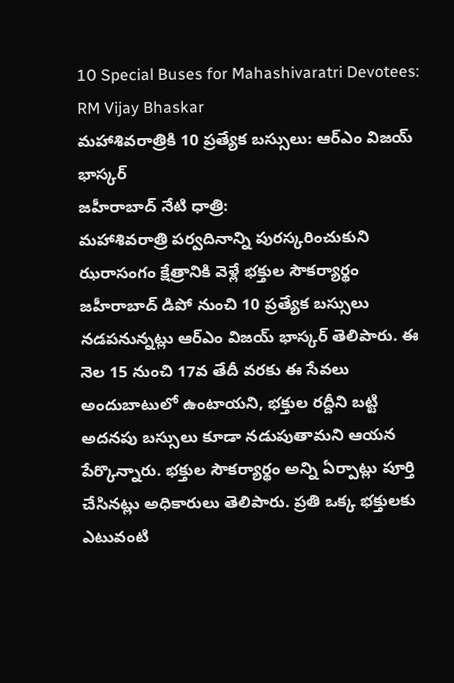10 Special Buses for Mahashivaratri Devotees: RM Vijay Bhaskar
మహాశివరాత్రికి 10 ప్రత్యేక బస్సులు: ఆర్ఎం విజయ్ భాస్కర్
జహీరాబాద్ నేటి ధాత్రి:
మహాశివరాత్రి పర్వదినాన్ని పురస్కరించుకుని ఝరాసంగం క్షేత్రానికి వెళ్లే భక్తుల సౌకర్యార్థం జహీరాబాద్ డిపో నుంచి 10 ప్రత్యేక బస్సులు నడపనున్నట్లు ఆర్ఎం విజయ్ భాస్కర్ తెలిపారు. ఈ నెల 15 నుంచి 17వ తేదీ వరకు ఈ సేవలు అందుబాటులో ఉంటాయని, భక్తుల రద్దీని బట్టి అదనపు బస్సులు కూడా నడుపుతామని ఆయన పేర్కొన్నారు. భక్తుల సౌకర్యార్థం అన్ని ఏర్పాట్లు పూర్తి చేసినట్లు అధికారులు తెలిపారు. ప్రతి ఒక్క భక్తులకు ఎటువంటి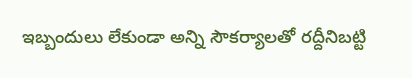ఇబ్బందులు లేకుండా అన్ని సౌకర్యాలతో రద్దీనిబట్టి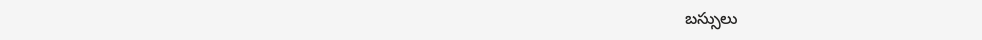బస్సులు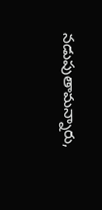నడుపుతామన్నారు,